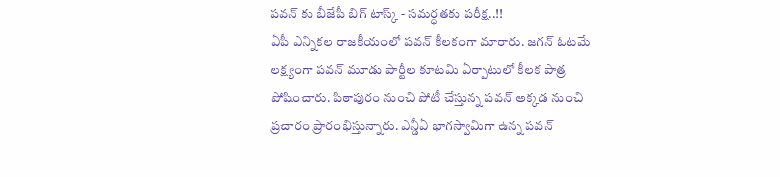పవన్ కు బీజేపీ బిగ్ టాస్క్ - సమర్ధతకు పరీక్ష..!!
ఏపీ ఎన్నికల రాజకీయంలో పవన్ కీలకంగా మారారు. జగన్ ఓటమే లక్ష్యంగా పవన్ మూడు పార్టీల కూటమి ఏర్పాటులో కీలక పాత్ర పోషించారు. పిఠాపురం నుంచి పోటీ చేస్తున్న పవన్ అక్కడ నుంచి ప్రచారం ప్రారంభిస్తున్నారు. ఎన్డీఏ భాగస్వామిగా ఉన్న పవన్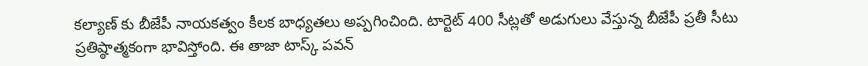కల్యాణ్ కు బీజేపీ నాయకత్వం కీలక బాధ్యతలు అప్పగించింది. టార్టెట్ 400 సీట్లతో అడుగులు వేస్తున్న బీజేపీ ప్రతీ సీటు ప్రతిష్ఠాత్మకంగా భావిస్తోంది. ఈ తాజా టాస్క్ పవన్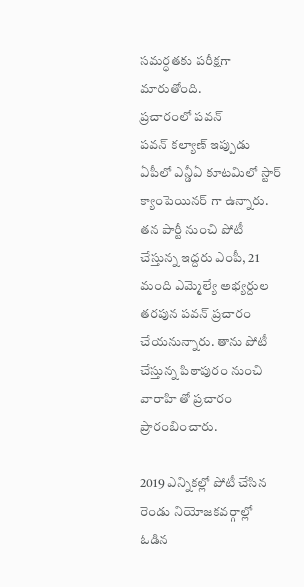సమర్ధతకు పరీక్షగా మారుతోంది.
ప్రచారంలో పవన్
పవన్ కల్యాణ్ ఇప్పుడు ఏపీలో ఎన్డీఏ కూటమిలో స్టార్ క్యాంపెయినర్ గా ఉన్నారు. తన పార్టీ నుంచి పోటీ చేస్తున్న ఇద్దరు ఎంపీ, 21 మంది ఎమ్మెల్యే అభ్యర్దుల తరపున పవన్ ప్రచారం చేయనున్నారు. తాను పోటీ చేస్తున్న పిఠాపురం నుంచి వారాహి తో ప్రచారం ప్రారంబించారు.

2019 ఎన్నికల్లో పోటీ చేసిన రెండు నియోజకవర్గాల్లో ఓడిన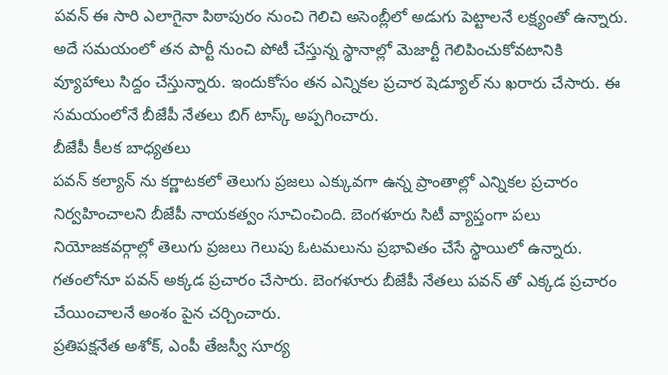పవన్ ఈ సారి ఎలాగైనా పిఠాపురం నుంచి గెలిచి అసెంబ్లీలో అడుగు పెట్టాలనే లక్ష్యంతో ఉన్నారు. అదే సమయంలో తన పార్టీ నుంచి పోటీ చేస్తున్న స్థానాల్లో మెజార్టీ గెలిపించుకోవటానికి వ్యూహాలు సిద్దం చేస్తున్నారు. ఇందుకోసం తన ఎన్నికల ప్రచార షెడ్యూల్ ను ఖరారు చేసారు. ఈ సమయంలోనే బీజేపీ నేతలు బిగ్ టాస్క్ అప్పగించారు.
బీజేపీ కీలక బాధ్యతలు
పవన్ కల్యాన్ ను కర్ణాటకలో తెలుగు ప్రజలు ఎక్కువగా ఉన్న ప్రాంతాల్లో ఎన్నికల ప్రచారం నిర్వహించాలని బీజేపీ నాయకత్వం సూచించింది. బెంగళూరు సిటీ వ్యాప్తంగా పలు నియోజకవర్గాల్లో తెలుగు ప్రజలు గెలుపు ఓటమలును ప్రభావితం చేసే స్థాయిలో ఉన్నారు. గతంలోనూ పవన్ అక్కడ ప్రచారం చేసారు. బెంగళూరు బీజేపీ నేతలు పవన్ తో ఎక్కడ ప్రచారం చేయించాలనే అంశం పైన చర్చించారు.
ప్రతిపక్షనేత అశోక్, ఎంపీ తేజస్వీ సూర్య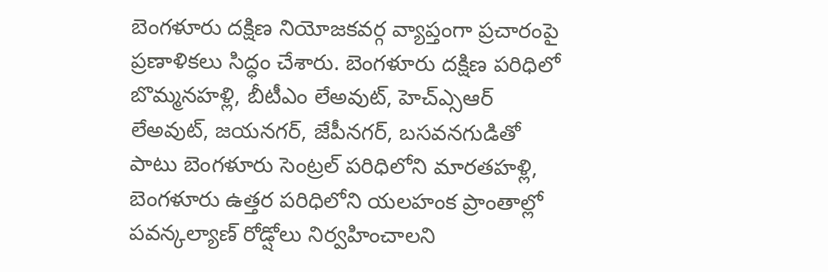బెంగళూరు దక్షిణ నియోజకవర్గ వ్యాప్తంగా ప్రచారంపై ప్రణాళికలు సిద్ధం చేశారు. బెంగళూరు దక్షిణ పరిధిలో బొమ్మనహళ్లి, బీటీఎం లేఅవుట్, హెచ్ఎ్సఆర్ లేఅవుట్, జయనగర్, జేపీనగర్, బసవనగుడితో పాటు బెంగళూరు సెంట్రల్ పరిధిలోని మారతహళ్లి, బెంగళూరు ఉత్తర పరిధిలోని యలహంక ప్రాంతాల్లో పవన్కల్యాణ్ రోడ్షోలు నిర్వహించాలని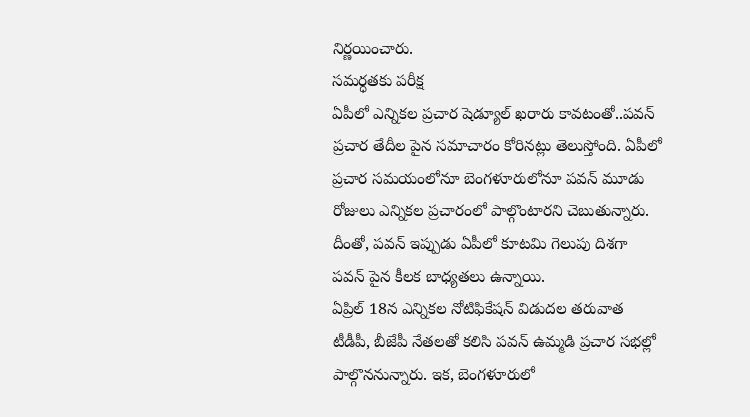నిర్ణయించారు.
సమర్ధతకు పరీక్ష
ఏపీలో ఎన్నికల ప్రచార షెడ్యూల్ ఖరారు కావటంతో..పవన్ ప్రచార తేదీల పైన సమాచారం కోరినట్లు తెలుస్తోంది. ఏపీలో ప్రచార సమయంలోనూ బెంగళూరులోనూ పవన్ మూడు రోజులు ఎన్నికల ప్రచారంలో పాల్గొంటారని చెబుతున్నారు. దీంతో, పవన్ ఇప్పుడు ఏపీలో కూటమి గెలుపు దిశగా పవన్ పైన కీలక బాధ్యతలు ఉన్నాయి.
ఏప్రిల్ 18న ఎన్నికల నోటిఫికేషన్ విడుదల తరువాత టీడీపీ, బీజేపీ నేతలతో కలిసి పవన్ ఉమ్మడి ప్రచార సభల్లో పాల్గొననున్నారు. ఇక, బెంగళూరులో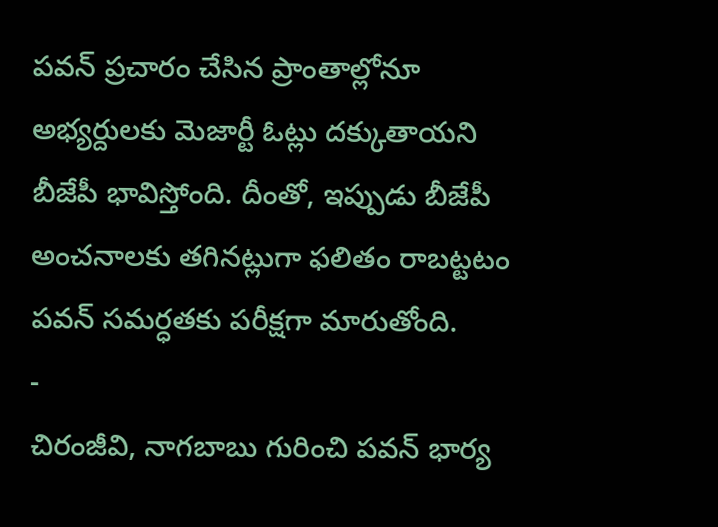పవన్ ప్రచారం చేసిన ప్రాంతాల్లోనూ అభ్యర్దులకు మెజార్టీ ఓట్లు దక్కుతాయని బీజేపీ భావిస్తోంది. దీంతో, ఇప్పుడు బీజేపీ అంచనాలకు తగినట్లుగా ఫలితం రాబట్టటం పవన్ సమర్ధతకు పరీక్షగా మారుతోంది.
-
చిరంజీవి, నాగబాబు గురించి పవన్ భార్య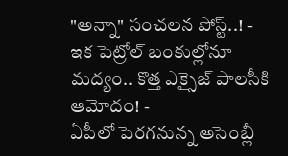"అన్నా" సంచలన పోస్ట్..! -
ఇక పెట్రోల్ బంకుల్లోనూ మద్యం.. కొత్త ఎక్సైజ్ పాలసీకి ఆమోదం! -
ఏపీలో పెరగనున్న అసెంబ్లీ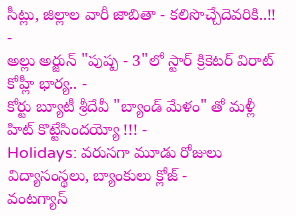సీట్లు, జిల్లాల వారీ జాబితా - కలిసొచ్చేదెవరికి..!! -
అల్లు అర్జున్ "పుష్ప - 3"లో స్టార్ క్రికెటర్ విరాట్ కోహ్లీ భార్య.. -
కోర్టు బ్యూటీ శ్రీదేవీ "బ్యాండ్ మేళం" తో మళ్లీ హిట్ కొట్టేసిందయ్యో !!! -
Holidays: వరుసగా మూడు రోజులు విద్యాసంస్థలు, బ్యాంకులు క్లోజ్ -
వంటగ్యాస్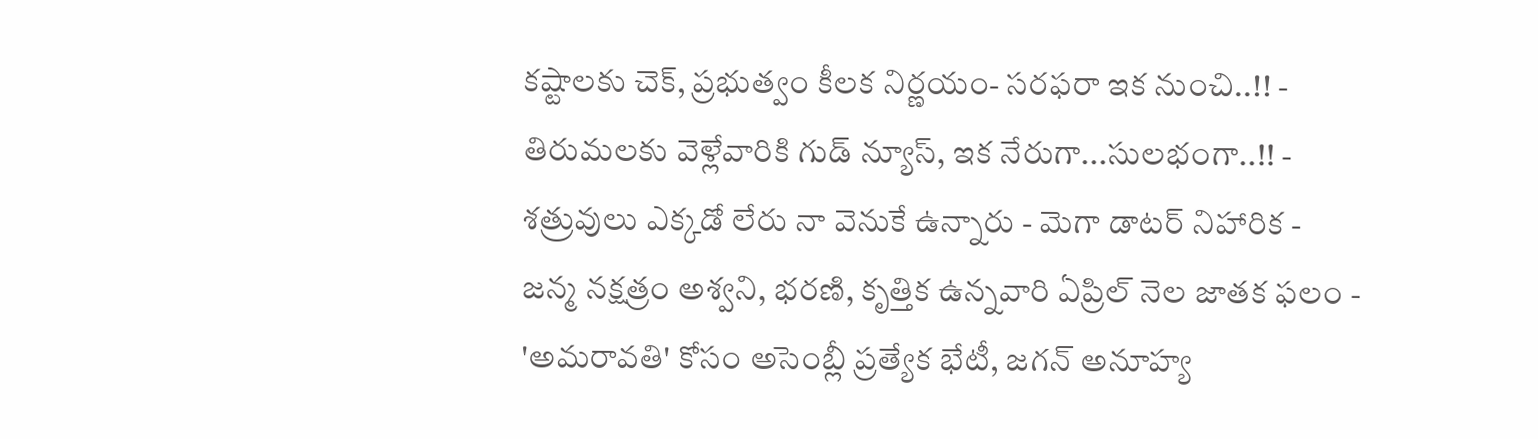కష్టాలకు చెక్, ప్రభుత్వం కీలక నిర్ణయం- సరఫరా ఇక నుంచి..!! -
తిరుమలకు వెళ్లేవారికి గుడ్ న్యూస్, ఇక నేరుగా...సులభంగా..!! -
శత్రువులు ఎక్కడో లేరు నా వెనుకే ఉన్నారు - మెగా డాటర్ నిహారిక -
జన్మ నక్షత్రం అశ్వని, భరణి, కృత్తిక ఉన్నవారి ఏప్రిల్ నెల జాతక ఫలం -
'అమరావతి' కోసం అసెంబ్లీ ప్రత్యేక భేటీ, జగన్ అనూహ్య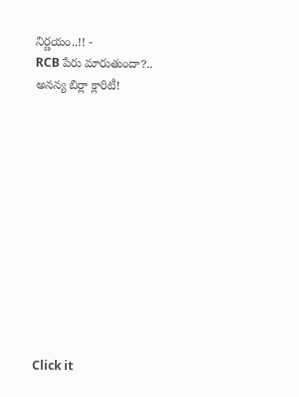నిర్ణయం..!! -
RCB పేరు మారుతుందా?.. అనన్య బిర్లా క్లారిటీ!












Click it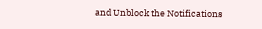and Unblock the Notifications